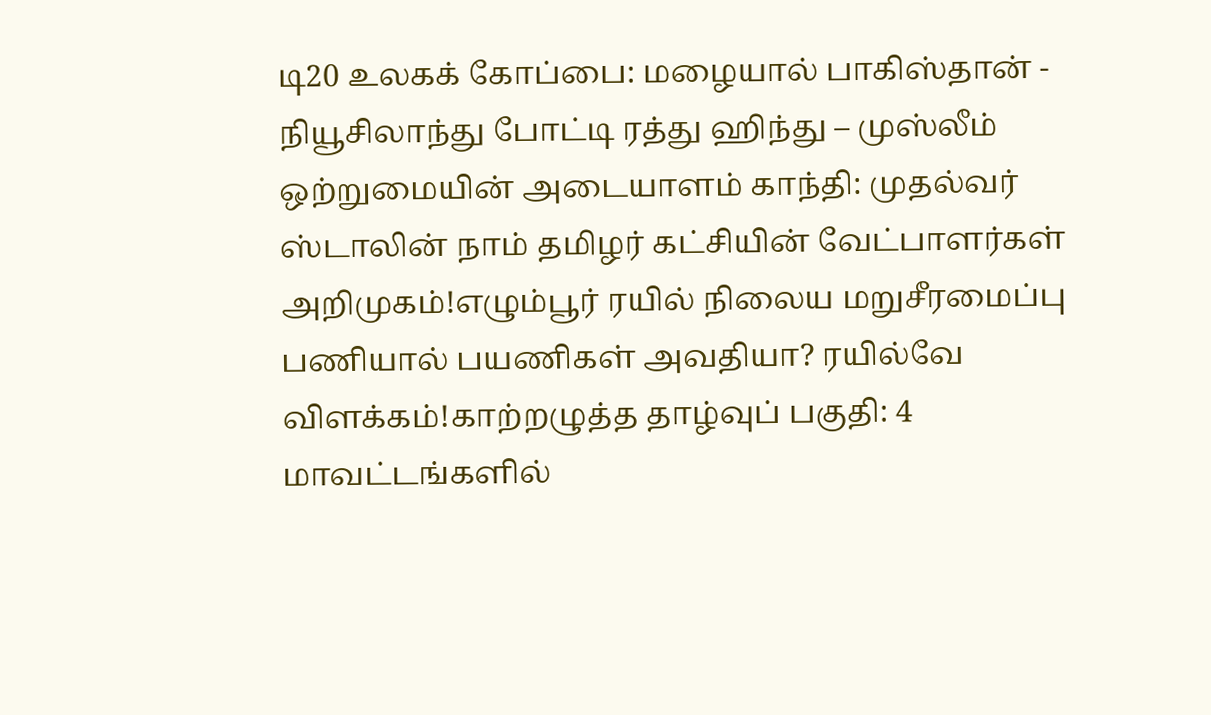டி20 உலகக் கோப்பை: மழையால் பாகிஸ்தான் - நியூசிலாந்து போட்டி ரத்து ஹிந்து – முஸ்லீம் ஒற்றுமையின் அடையாளம் காந்தி: முதல்வர் ஸ்டாலின் நாம் தமிழர் கட்சியின் வேட்பாளர்கள் அறிமுகம்!எழும்பூர் ரயில் நிலைய மறுசீரமைப்பு பணியால் பயணிகள் அவதியா? ரயில்வே விளக்கம்!காற்றழுத்த தாழ்வுப் பகுதி: 4 மாவட்டங்களில்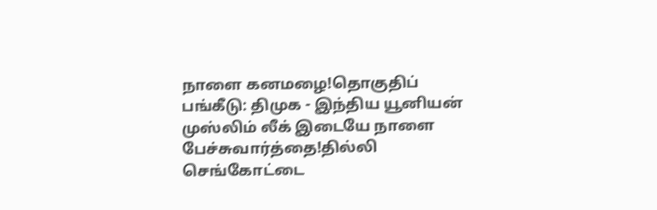நாளை கனமழை!தொகுதிப் பங்கீடு: திமுக - இந்திய யூனியன் முஸ்லிம் லீக் இடையே நாளை பேச்சுவார்த்தை!தில்லி செங்கோட்டை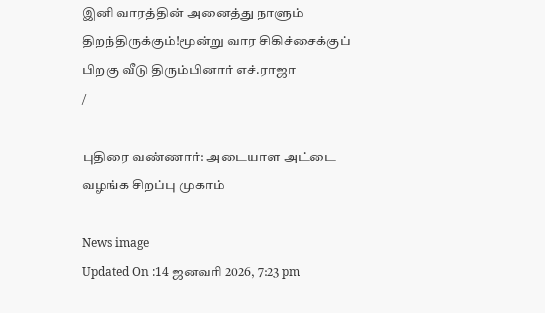இனி வாரத்தின் அனைத்து நாளும் திறந்திருக்கும்!மூன்று வார சிகிச்சைக்குப் பிறகு வீடு திரும்பினார் எச்.ராஜா
/

புதிரை வண்ணார்: அடையாள அட்டை வழங்க சிறப்பு முகாம்

News image
Updated On :14 ஜனவரி 2026, 7:23 pm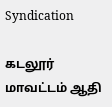Syndication

கடலூர் மாவட்டம் ஆதி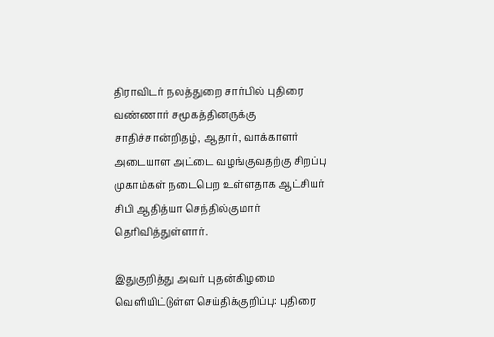திராவிடர் நலத்துறை சார்பில் புதிரை வண்ணார் சமூகத்தினருக்கு சாதிச்சான்றிதழ், ஆதார், வாக்காளர் அடையாள அட்டை வழங்குவதற்கு சிறப்பு முகாம்கள் நடைபெற உள்ளதாக ஆட்சியர் சிபி ஆதித்யா செந்தில்குமார் தெரிவித்துள்ளார்.

இதுகுறித்து அவர் புதன்கிழமை வெளியிட்டுள்ள செய்திக்குறிப்பு: புதிரை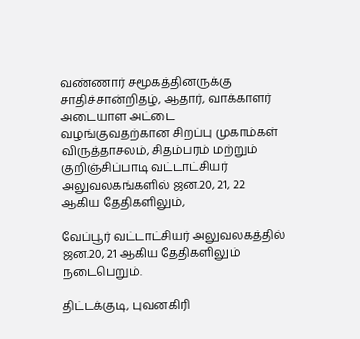வண்ணார் சமூகத்தினருக்கு சாதிச்சான்றிதழ், ஆதார், வாக்காளர் அடையாள அட்டை வழங்குவதற்கான சிறப்பு முகாம்கள் விருத்தாசலம், சிதம்பரம் மற்றும் குறிஞ்சிப்பாடி வட்டாட்சியர் அலுவலகங்களில் ஜன.20, 21, 22 ஆகிய தேதிகளிலும்,

வேப்பூர் வட்டாட்சியர் அலுவலகத்தில் ஜன.20, 21 ஆகிய தேதிகளிலும் நடைபெறும்.

திட்டக்குடி, புவனகிரி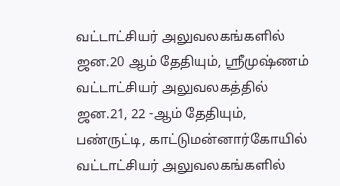வட்டாட்சியர் அலுவலகங்களில் ஜன.20 ஆம் தேதியும், ஸ்ரீமுஷ்ணம் வட்டாட்சியர் அலுவலகத்தில் ஜன.21, 22 -ஆம் தேதியும், பண்ருட்டி, காட்டுமன்னார்கோயில் வட்டாட்சியர் அலுவலகங்களில்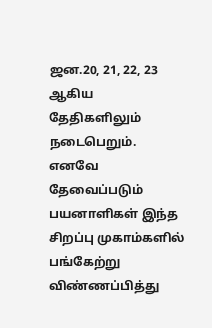ஜன.20, 21, 22, 23 ஆகிய தேதிகளிலும் நடைபெறும். எனவே தேவைப்படும் பயனாளிகள் இந்த சிறப்பு முகாம்களில் பங்கேற்று விண்ணப்பித்து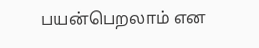பயன்பெறலாம் என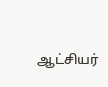ஆட்சியர்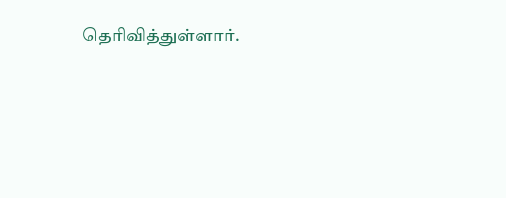தெரிவித்துள்ளார்.